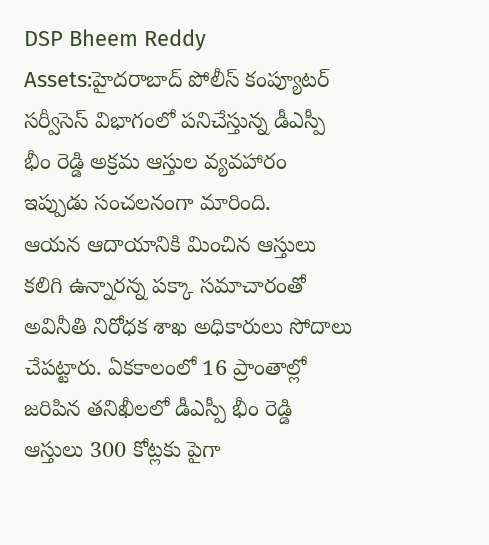DSP Bheem Reddy Assets:హైదరాబాద్ పోలీస్ కంప్యూటర్ సర్వీసెస్ విభాగంలో పనిచేస్తున్న డీఎస్పీ భీం రెడ్డి అక్రమ ఆస్తుల వ్యవహారం ఇప్పుడు సంచలనంగా మారింది.
ఆయన ఆదాయానికి మించిన ఆస్తులు కలిగి ఉన్నారన్న పక్కా సమాచారంతో అవినీతి నిరోధక శాఖ అధికారులు సోదాలు చేపట్టారు. ఏకకాలంలో 16 ప్రాంతాల్లో జరిపిన తనిఖీలలో డీఎస్పీ భీం రెడ్డి ఆస్తులు 300 కోట్లకు పైగా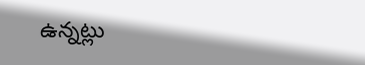ఉన్నట్లు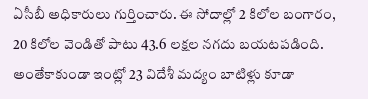ఏసీబీ అధికారులు గుర్తించారు. ఈ సోదాల్లో 2 కిలోల బంగారం, 20 కిలోల వెండితో పాటు 43.6 లక్షల నగదు బయటపడింది. అంతేకాకుండా ఇంట్లో 23 విదేశీ మద్యం బాటిళ్లు కూడా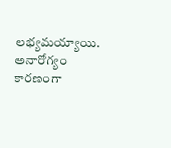లభ్యమయ్యాయి. అనారోగ్యం కారణంగా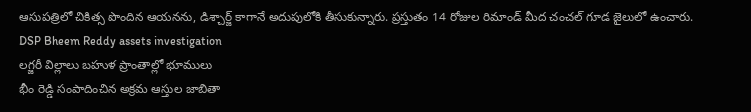ఆసుపత్రిలో చికిత్స పొందిన ఆయనను, డిశ్చార్జ్ కాగానే అదుపులోకి తీసుకున్నారు. ప్రస్తుతం 14 రోజుల రిమాండ్ మీద చంచల్ గూడ జైలులో ఉంచారు.
DSP Bheem Reddy assets investigation
లగ్జరీ విల్లాలు బహుళ ప్రాంతాల్లో భూములు
భీం రెడ్డి సంపాదించిన అక్రమ ఆస్తుల జాబితా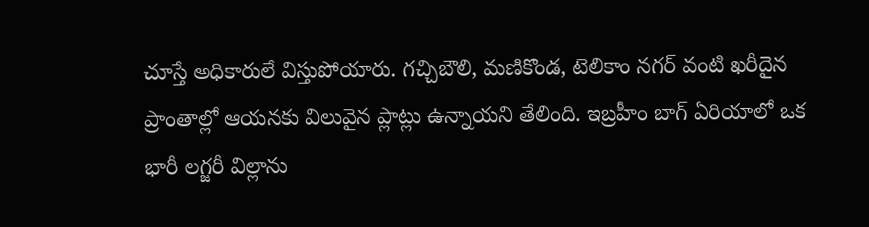చూస్తే అధికారులే విస్తుపోయారు. గచ్చిబౌలి, మణికొండ, టెలికాం నగర్ వంటి ఖరీదైన ప్రాంతాల్లో ఆయనకు విలువైన ప్లాట్లు ఉన్నాయని తేలింది. ఇబ్రహీం బాగ్ ఏరియాలో ఒక భారీ లగ్జరీ విల్లాను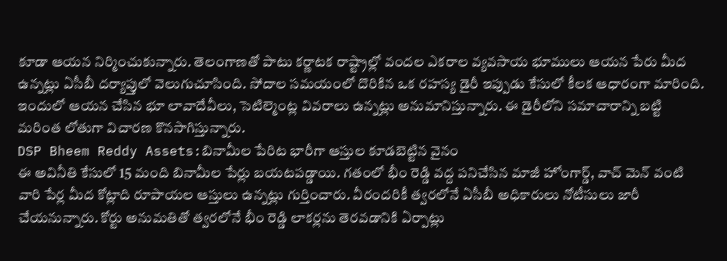కూడా ఆయన నిర్మించుకున్నారు. తెలంగాణతో పాటు కర్ణాటక రాష్ట్రాల్లో వందల ఎకరాల వ్యవసాయ భూములు ఆయన పేరు మీద ఉన్నట్లు ఏసీబీ దర్యాప్తులో వెలుగుచూసింది. సోదాల సమయంలో దొరికిన ఒక రహస్య డైరీ ఇప్పుడు కేసులో కీలక ఆధారంగా మారింది. ఇందులో ఆయన చేసిన భూ లావాదేవీలు, సెటిల్మెంట్ల వివరాలు ఉన్నట్లు అనుమానిస్తున్నారు. ఈ డైరీలోని సమాచారాన్ని బట్టి మరింత లోతుగా విచారణ కొనసాగిస్తున్నారు.
DSP Bheem Reddy Assets:బినామీల పేరిట భారీగా ఆస్తుల కూడబెట్టిన వైనం
ఈ అవినీతి కేసులో 15 మంది బినామీల పేర్లు బయటపడ్డాయి. గతంలో భీం రెడ్డి వద్ద పనిచేసిన మాజీ హోంగార్డ్, వాచ్ మెన్ వంటి వారి పేర్ల మీద కోట్లాది రూపాయల ఆస్తులు ఉన్నట్లు గుర్తించారు. వీరందరికీ త్వరలోనే ఏసీబీ అధికారులు నోటీసులు జారీ చేయనున్నారు. కోర్టు అనుమతితో త్వరలోనే భీం రెడ్డి లాకర్లను తెరవడానికి ఏర్పాట్లు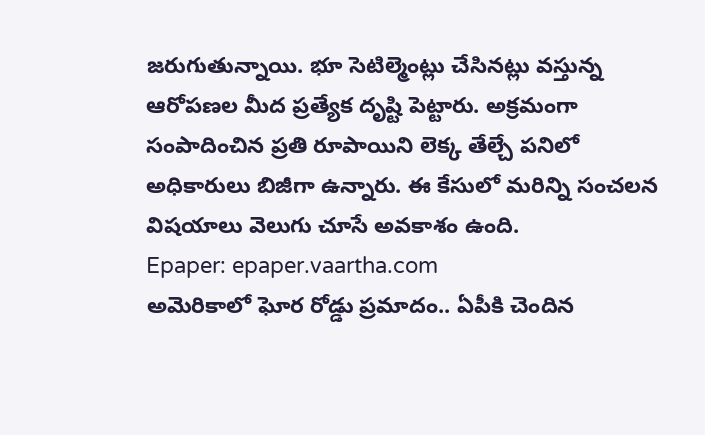జరుగుతున్నాయి. భూ సెటిల్మెంట్లు చేసినట్లు వస్తున్న ఆరోపణల మీద ప్రత్యేక దృష్టి పెట్టారు. అక్రమంగా సంపాదించిన ప్రతి రూపాయిని లెక్క తేల్చే పనిలో అధికారులు బిజీగా ఉన్నారు. ఈ కేసులో మరిన్ని సంచలన విషయాలు వెలుగు చూసే అవకాశం ఉంది.
Epaper: epaper.vaartha.com
అమెరికాలో ఘోర రోడ్డు ప్రమాదం.. ఏపీకి చెందిన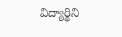విద్యార్థిని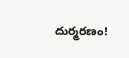దుర్మరణం!